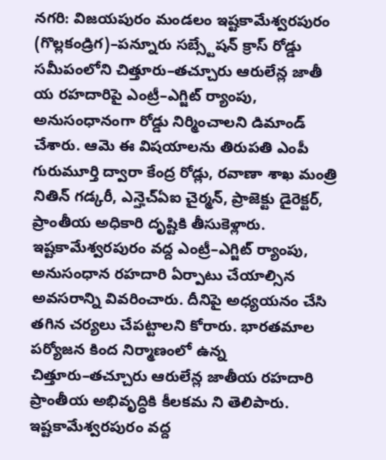నగరి: విజయపురం మండలం ఇష్టకామేశ్వరపురం (గొల్లకండ్రిగ)–పన్నూరు సబ్స్టేషన్ క్రాస్ రోడ్డు సమీపంలోని చిత్తూరు–తచ్చూరు ఆరులేన్ల జాతీ య రహదారిపై ఎంట్రీ–ఎగ్జిట్ ర్యాంపు, అనుసంధానంగా రోడ్డు నిర్మించాలని డిమాండ్ చేశారు. ఆమె ఈ విషయాలను తిరుపతి ఎంపీ గురుమూర్తి ద్వారా కేంద్ర రోడ్లు, రవాణా శాఖ మంత్రి నితిన్ గడ్కరీ, ఎన్హెచ్ఏఐ చైర్మన్, ప్రాజెక్టు డైరెక్టర్, ప్రాంతీయ అధికారి దృష్టికి తీసుకెళ్లారు. ఇష్టకామేశ్వరపురం వద్ద ఎంట్రీ–ఎగ్జిట్ ర్యాంపు, అనుసంధాన రహదారి ఏర్పాటు చేయాల్సిన అవసరాన్ని వివరించారు. దీనిపై అధ్యయనం చేసి తగిన చర్యలు చేపట్టాలని కోరారు. భారతమాల పర్యోజన కింద నిర్మాణంలో ఉన్న చిత్తూరు–తచ్చూరు ఆరులేన్ల జాతీయ రహదారి ప్రాంతీయ అభివృద్ధికి కీలకమ ని తెలిపారు. ఇష్టకామేశ్వరపురం వద్ద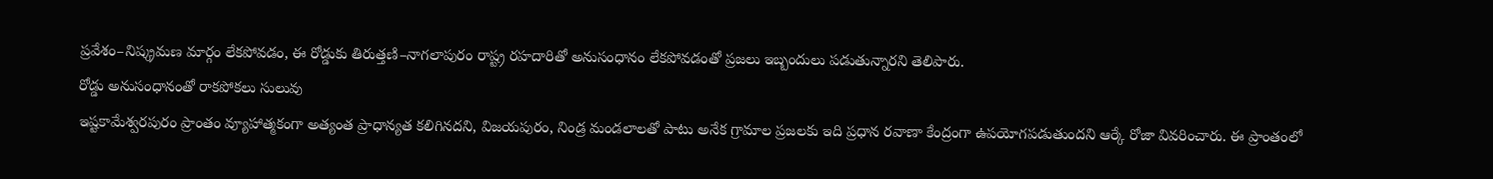ప్రవేశం–నిష్క్రమణ మార్గం లేకపోవడం, ఈ రోడ్డుకు తిరుత్తణి–నాగలాపురం రాష్ట్ర రహదారితో అనుసంధానం లేకపోవడంతో ప్రజలు ఇబ్బందులు పడుతున్నారని తెలిపారు.
రోడ్డు అనుసంధానంతో రాకపోకలు సులువు
ఇష్టకామేశ్వరపురం ప్రాంతం వ్యూహాత్మకంగా అత్యంత ప్రాధాన్యత కలిగినదని, విజయపురం, నిండ్ర మండలాలతో పాటు అనేక గ్రామాల ప్రజలకు ఇది ప్రధాన రవాణా కేంద్రంగా ఉపయోగపడుతుందని ఆర్కే రోజా వివరించారు. ఈ ప్రాంతంలో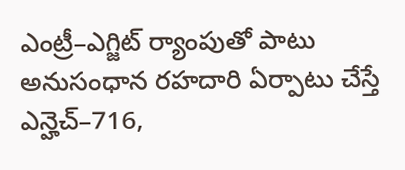ఎంట్రీ–ఎగ్జిట్ ర్యాంపుతో పాటు అనుసంధాన రహదారి ఏర్పాటు చేస్తే ఎన్హెచ్–716,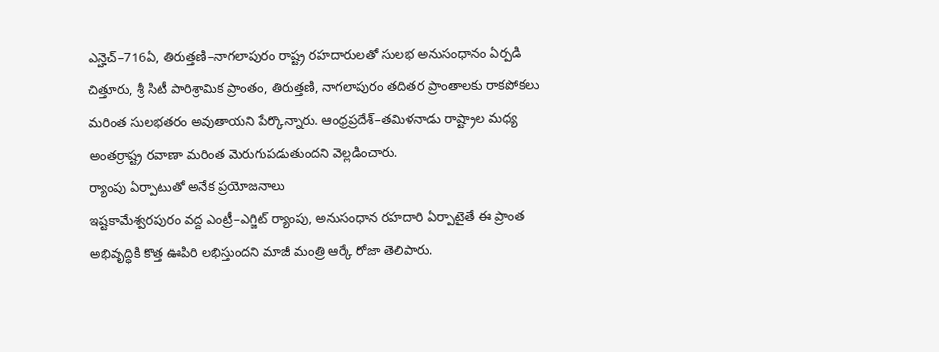ఎన్హెచ్–716ఏ, తిరుత్తణి–నాగలాపురం రాష్ట్ర రహదారులతో సులభ అనుసంధానం ఏర్పడి చిత్తూరు, శ్రీ సిటీ పారిశ్రామిక ప్రాంతం, తిరుత్తణి, నాగలాపురం తదితర ప్రాంతాలకు రాకపోకలు మరింత సులభతరం అవుతాయని పేర్కొన్నారు. ఆంధ్రప్రదేశ్–తమిళనాడు రాష్ట్రాల మధ్య అంతర్రాష్ట్ర రవాణా మరింత మెరుగుపడుతుందని వెల్లడించారు.
ర్యాంపు ఏర్పాటుతో అనేక ప్రయోజనాలు
ఇష్టకామేశ్వరపురం వద్ద ఎంట్రీ–ఎగ్జిట్ ర్యాంపు, అనుసంధాన రహదారి ఏర్పాటైతే ఈ ప్రాంత అభివృద్ధికి కొత్త ఊపిరి లభిస్తుందని మాజీ మంత్రి ఆర్కే రోజా తెలిపారు.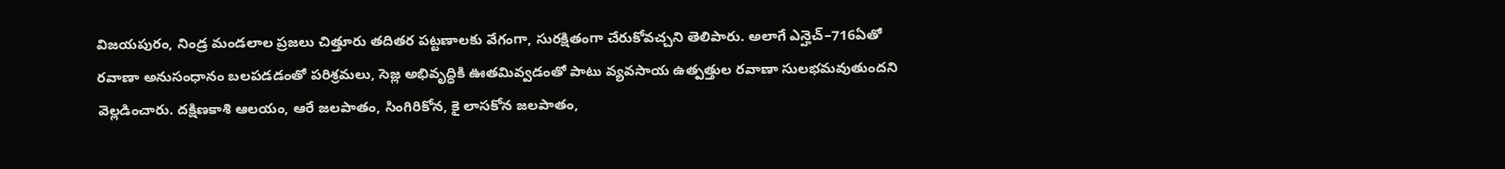విజయపురం, నిండ్ర మండలాల ప్రజలు చిత్తూరు తదితర పట్టణాలకు వేగంగా, సురక్షితంగా చేరుకోవచ్చని తెలిపారు. అలాగే ఎన్హెచ్–716ఏతో రవాణా అనుసంధానం బలపడడంతో పరిశ్రమలు, సెజ్ల అభివృద్ధికి ఊతమివ్వడంతో పాటు వ్యవసాయ ఉత్పత్తుల రవాణా సులభమవుతుందని వెల్లడించారు. దక్షిణకాశి ఆలయం, ఆరే జలపాతం, సింగిరికోన, కై లాసకోన జలపాతం,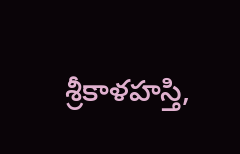శ్రీకాళహస్తి,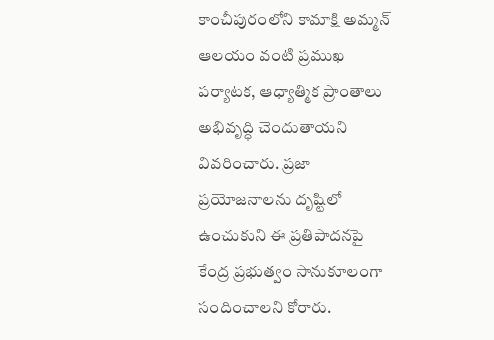కాంచీపురంలోని కామాక్షి అమ్మన్ ఆలయం వంటి ప్రముఖ పర్యాటక, ఆధ్యాత్మిక ప్రాంతాలు అభివృద్ధి చెందుతాయని వివరించారు. ప్రజా ప్రయోజనాలను దృష్టిలో ఉంచుకుని ఈ ప్రతిపాదనపై కేంద్ర ప్రభుత్వం సానుకూలంగా సందించాలని కోరారు.